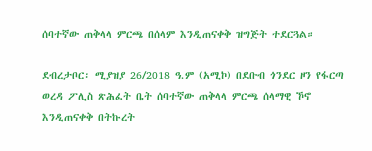ሰባተኛው ጠቅላላ ምርጫ በሰላም እንዲጠናቀቅ ዝግጅት ተደርጓል።

ደብረታቦር፡ ሚያዝያ 26/2018 ዓ.ም (አሚኮ) በደቡብ ጎንደር ዞን የፋርጣ ወረዳ ፖሊስ ጽሕፈት ቤት ሰባተኛው ጠቅላላ ምርጫ ሰላማዊ ኾኖ እንዲጠናቀቅ በትኩረት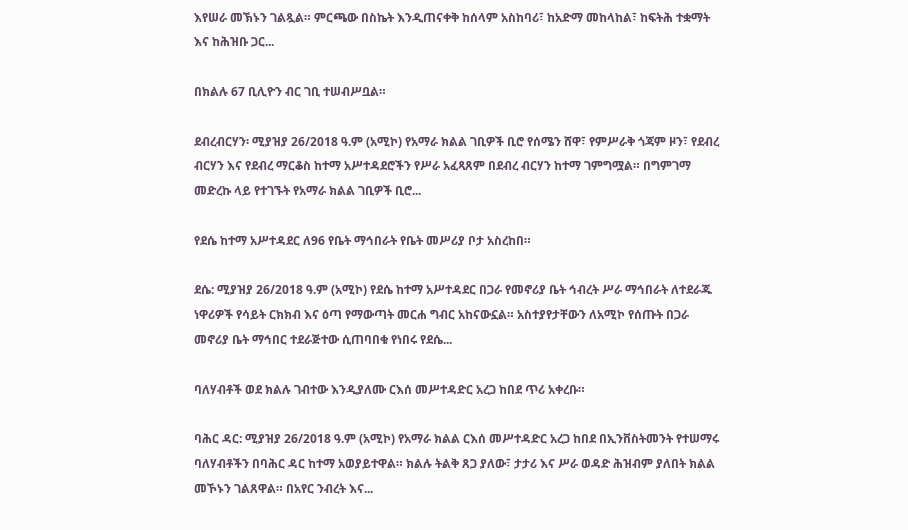እየሠራ መኽኑን ገልጿል። ምርጫው በስኬት እንዲጠናቀቅ ከሰላም አስከባሪ፣ ከአድማ መከላከል፣ ከፍትሕ ተቋማት እና ከሕዝቡ ጋር...

በክልሉ 67 ቢሊዮን ብር ገቢ ተሠብሥቧል።

ደብረብርሃን፡ ሚያዝያ 26/2018 ዓ.ም (አሚኮ) የአማራ ክልል ገቢዎች ቢሮ የሰሜን ሸዋ፣ የምሥራቅ ጎጃም ዞን፣ የደብረ ብርሃን እና የደብረ ማርቆስ ከተማ አሥተዳደሮችን የሥራ አፈጻጸም በደብረ ብርሃን ከተማ ገምግሟል። በግምገማ መድረኩ ላይ የተገኙት የአማራ ክልል ገቢዎች ቢሮ...

የደሴ ከተማ አሥተዳደር ለ96 የቤት ማኅበራት የቤት መሥሪያ ቦታ አስረከበ።

ደሴ: ሚያዝያ 26/2018 ዓ.ም (አሚኮ) የደሴ ከተማ አሥተዳደር በጋራ የመኖሪያ ቤት ኅብረት ሥራ ማኅበራት ለተደራጁ ነዋሪዎች የሳይት ርክክብ እና ዕጣ የማውጣት መርሐ ግብር አከናውኗል። አስተያየታቸውን ለአሚኮ የሰጡት በጋራ መኖሪያ ቤት ማኅበር ተደራጅተው ሲጠባበቁ የነበሩ የደሴ...

ባለሃብቶች ወደ ክልሉ ገብተው እንዲያለሙ ርእሰ መሥተዳድር አረጋ ከበደ ጥሪ አቀረቡ።

ባሕር ዳር: ሚያዝያ 26/2018 ዓ.ም (አሚኮ) የአማራ ክልል ርእሰ መሥተዳድር አረጋ ከበደ በኢንቨስትመንት የተሠማሩ ባለሃብቶችን በባሕር ዳር ከተማ አወያይተዋል። ክልሉ ትልቅ ጸጋ ያለው፣ ታታሪ እና ሥራ ወዳድ ሕዝብም ያለበት ክልል መኾኑን ገልጸዋል። በአየር ንብረት እና...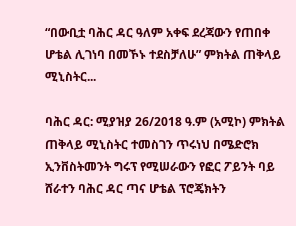“በውቢቷ ባሕር ዳር ዓለም አቀፍ ደረጃውን የጠበቀ ሆቴል ሊገነባ በመኾኑ ተደስቻለሁ” ምክትል ጠቅላይ ሚኒስትር...

ባሕር ዳር: ሚያዝያ 26/2018 ዓ.ም (አሚኮ) ምክትል ጠቅላይ ሚኒስትር ተመስገን ጥሩነህ በሜድሮክ ኢንቨስትመንት ግሩፕ የሚሠራውን የፎር ፖይንት ባይ ሸራተን ባሕር ዳር ጣና ሆቴል ፕሮጄክትን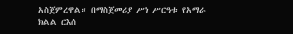አስጀምረዋል። በማስጀመሪያ ሥነ ሥርዓቱ የአማራ ክልል ርእሰ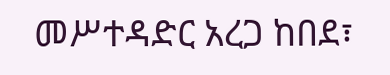መሥተዳድር አረጋ ከበደ፣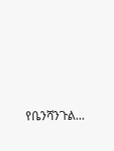የቤንሻንጉል...